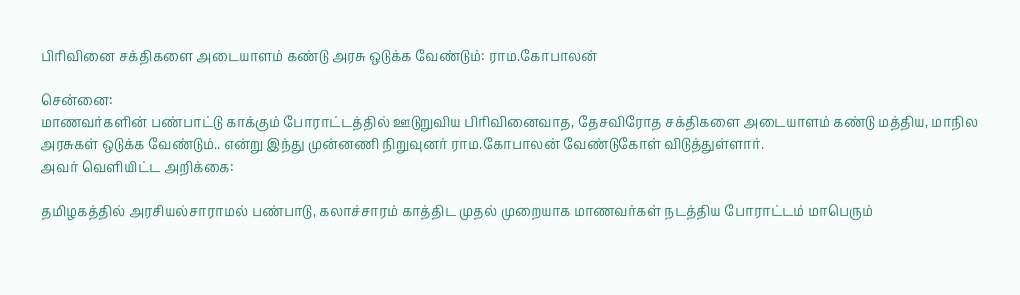பிரிவினை சக்திகளை அடையாளம் கண்டு அரசு ஒடுக்க வேண்டும்: ராம.கோபாலன்

சென்னை:
மாணவர்களின் பண்பாட்டு காக்கும் போராட்டத்தில் ஊடுறுவிய பிரிவினைவாத, தேசவிரோத சக்திகளை அடையாளம் கண்டு மத்திய, மாநில அரசுகள் ஒடுக்க வேண்டும்.. என்று இந்து முன்னணி நிறுவுனர் ராம.கோபாலன் வேண்டுகோள் விடுத்துள்ளார்.
அவர் வெளியிட்ட அறிக்கை:

தமிழகத்தில் அரசியல்சாராமல் பண்பாடு, கலாச்சாரம் காத்திட முதல் முறையாக மாணவர்கள் நடத்திய போராட்டம் மாபெரும்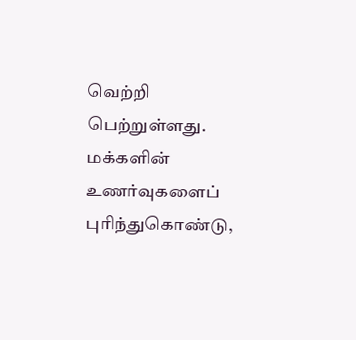வெற்றி பெற்றுள்ளது. மக்களின் உணர்வுகளைப் புரிந்துகொண்டு,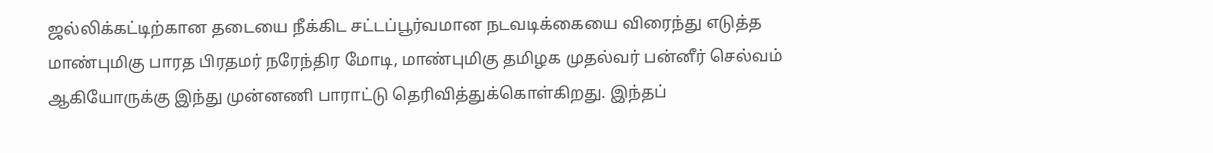ஜல்லிக்கட்டிற்கான தடையை நீக்கிட சட்டப்பூர்வமான நடவடிக்கையை விரைந்து எடுத்த மாண்புமிகு பாரத பிரதமர் நரேந்திர மோடி, மாண்புமிகு தமிழக முதல்வர் பன்னீர் செல்வம் ஆகியோருக்கு இந்து முன்னணி பாராட்டு தெரிவித்துக்கொள்கிறது. இந்தப்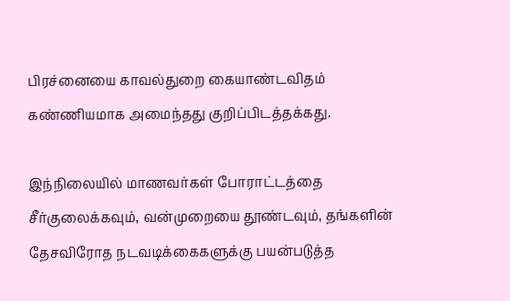பிரச்னையை காவல்துறை கையாண்டவிதம் கண்ணியமாக அமைந்தது குறிப்பிடத்தக்கது.

இந்நிலையில் மாணவர்கள் போராட்டத்தை சீர்குலைக்கவும், வன்முறையை தூண்டவும், தங்களின் தேசவிரோத நடவடிக்கைகளுக்கு பயன்படுத்த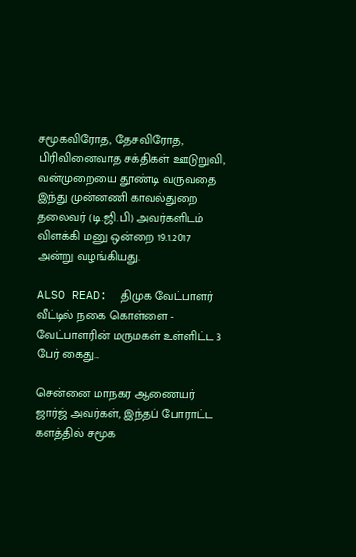சமூகவிரோத, தேசவிரோத, பிரிவினைவாத சக்திகள் ஊடுறுவி, வன்முறையை தூண்டி வருவதை இந்து முன்னணி காவல்துறை தலைவர் (டி.ஜி.பி) அவர்களிடம் விளக்கி மனு ஒன்றை 19.1.2017 அன்று வழங்கியது.

ALSO READ:  திமுக வேட்பாளர் வீட்டில் நகை கொள்ளை - வேட்பாளரின் மருமகள் உள்ளிட்ட 3 பேர் கைது...

சென்னை மாநகர ஆணையர் ஜார்ஜ் அவர்கள், இந்தப் போராட்ட களத்தில் சமூக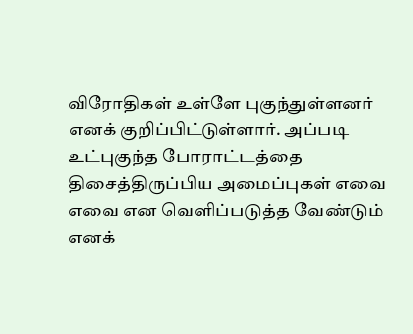விரோதிகள் உள்ளே புகுந்துள்ளனர் எனக் குறிப்பிட்டுள்ளார். அப்படி உட்புகுந்த போராட்டத்தை திசைத்திருப்பிய அமைப்புகள் எவை எவை என வெளிப்படுத்த வேண்டும் எனக்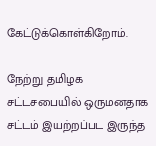கேட்டுக்கொள்கிறோம்.

நேற்று தமிழக சட்டசபையில் ஒருமனதாக சட்டம் இயற்றப்பட இருந்த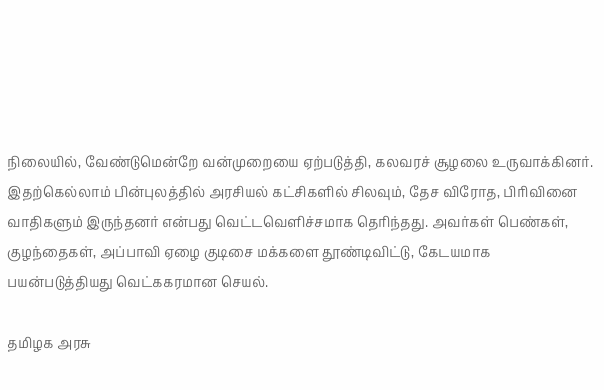நிலையில், வேண்டுமென்றே வன்முறையை ஏற்படுத்தி, கலவரச் சூழலை உருவாக்கினர். இதற்கெல்லாம் பின்புலத்தில் அரசியல் கட்சிகளில் சிலவும், தேச விரோத, பிரிவினை வாதிகளும் இருந்தனர் என்பது வெட்டவெளிச்சமாக தெரிந்தது. அவர்கள் பெண்கள், குழந்தைகள், அப்பாவி ஏழை குடிசை மக்களை தூண்டிவிட்டு, கேடயமாக பயன்படுத்தியது வெட்ககரமான செயல்.

தமிழக அரசு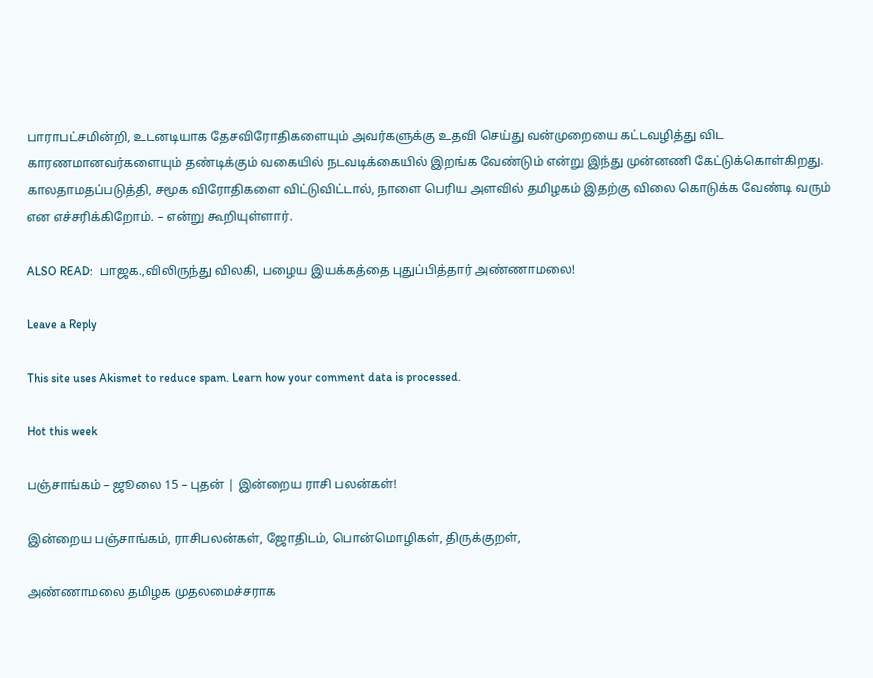பாராபட்சமின்றி, உடனடியாக தேசவிரோதிகளையும் அவர்களுக்கு உதவி செய்து வன்முறையை கட்டவழித்து விட காரணமானவர்களையும் தண்டிக்கும் வகையில் நடவடிக்கையில் இறங்க வேண்டும் என்று இந்து முன்னணி கேட்டுக்கொள்கிறது. காலதாமதப்படுத்தி, சமூக விரோதிகளை விட்டுவிட்டால், நாளை பெரிய அளவில் தமிழகம் இதற்கு விலை கொடுக்க வேண்டி வரும் என எச்சரிக்கிறோம். – என்று கூறியுள்ளார்.

ALSO READ:  பாஜக.,விலிருந்து விலகி, பழைய இயக்கத்தை புதுப்பித்தார் அண்ணாமலை!

Leave a Reply

This site uses Akismet to reduce spam. Learn how your comment data is processed.

Hot this week

பஞ்சாங்கம் – ஜூலை 15 – புதன் | இன்றைய ராசி பலன்கள்!

இன்றைய பஞ்சாங்கம், ராசிபலன்கள், ஜோதிடம், பொன்மொழிகள், திருக்குறள்,

அண்ணாமலை தமிழக முதலமைச்சராக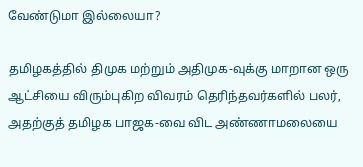வேண்டுமா இல்லையா?

தமிழகத்தில் திமுக மற்றும் அதிமுக-வுக்கு மாறான ஒரு ஆட்சியை விரும்புகிற விவரம் தெரிந்தவர்களில் பலர், அதற்குத் தமிழக பாஜக-வை விட அண்ணாமலையை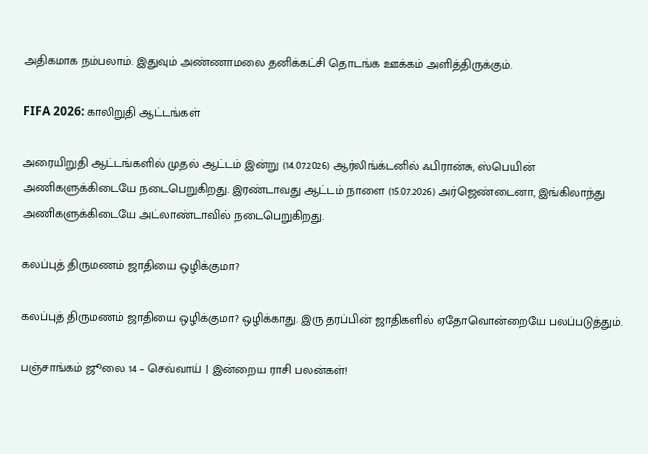அதிகமாக நம்பலாம். இதுவும் அண்ணாமலை தனிக்கட்சி தொடங்க ஊக்கம் அளித்திருக்கும்.

FIFA 2026: காலிறுதி ஆட்டங்கள்

அரையிறுதி ஆட்டங்களில் முதல் ஆட்டம் இன்று (14.07.2026) ஆர்லிங்க்டனில் ஃபிரான்சு, ஸ்பெயின் அணிகளுக்கிடையே நடைபெறுகிறது. இரண்டாவது ஆட்டம் நாளை (15.07.2026) அர்ஜெண்டைனா, இங்கிலாந்து அணிகளுக்கிடையே அட்லாண்டாவில் நடைபெறுகிறது.

கலப்புத் திருமணம் ஜாதியை ஒழிக்குமா?

கலப்புத் திருமணம் ஜாதியை ஒழிக்குமா? ஒழிக்காது. இரு தரப்பின் ஜாதிகளில் ஏதோவொன்றையே பலப்படுத்தும்.

பஞ்சாங்கம் ஜூலை 14 – செவ்வாய் | இன்றைய ராசி பலன்கள்!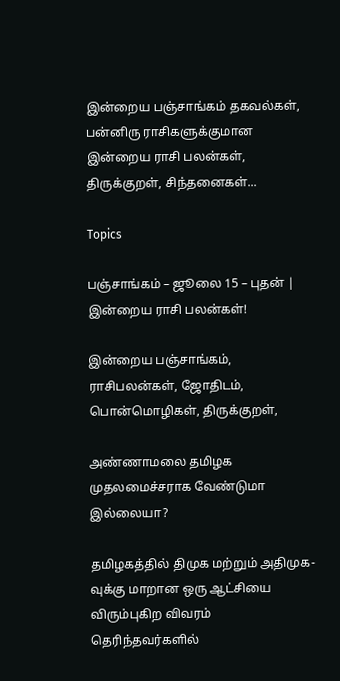இன்றைய பஞ்சாங்கம் தகவல்கள், பன்னிரு ராசிகளுக்குமான இன்றைய ராசி பலன்கள், திருக்குறள், சிந்தனைகள்...

Topics

பஞ்சாங்கம் – ஜூலை 15 – புதன் | இன்றைய ராசி பலன்கள்!

இன்றைய பஞ்சாங்கம், ராசிபலன்கள், ஜோதிடம், பொன்மொழிகள், திருக்குறள்,

அண்ணாமலை தமிழக முதலமைச்சராக வேண்டுமா இல்லையா?

தமிழகத்தில் திமுக மற்றும் அதிமுக-வுக்கு மாறான ஒரு ஆட்சியை விரும்புகிற விவரம் தெரிந்தவர்களில்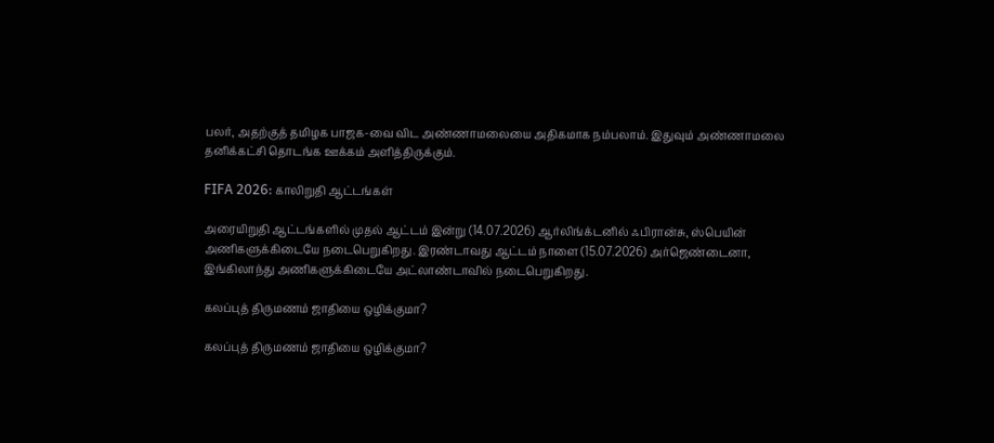பலர், அதற்குத் தமிழக பாஜக-வை விட அண்ணாமலையை அதிகமாக நம்பலாம். இதுவும் அண்ணாமலை தனிக்கட்சி தொடங்க ஊக்கம் அளித்திருக்கும்.

FIFA 2026: காலிறுதி ஆட்டங்கள்

அரையிறுதி ஆட்டங்களில் முதல் ஆட்டம் இன்று (14.07.2026) ஆர்லிங்க்டனில் ஃபிரான்சு, ஸ்பெயின் அணிகளுக்கிடையே நடைபெறுகிறது. இரண்டாவது ஆட்டம் நாளை (15.07.2026) அர்ஜெண்டைனா, இங்கிலாந்து அணிகளுக்கிடையே அட்லாண்டாவில் நடைபெறுகிறது.

கலப்புத் திருமணம் ஜாதியை ஒழிக்குமா?

கலப்புத் திருமணம் ஜாதியை ஒழிக்குமா?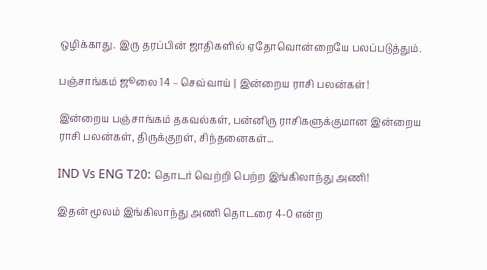ஒழிக்காது. இரு தரப்பின் ஜாதிகளில் ஏதோவொன்றையே பலப்படுத்தும்.

பஞ்சாங்கம் ஜூலை 14 – செவ்வாய் | இன்றைய ராசி பலன்கள்!

இன்றைய பஞ்சாங்கம் தகவல்கள், பன்னிரு ராசிகளுக்குமான இன்றைய ராசி பலன்கள், திருக்குறள், சிந்தனைகள்...

IND Vs ENG T20: தொடர் வெற்றி பெற்ற இங்கிலாந்து அணி!

இதன் மூலம் இங்கிலாந்து அணி தொடரை 4-0 என்ற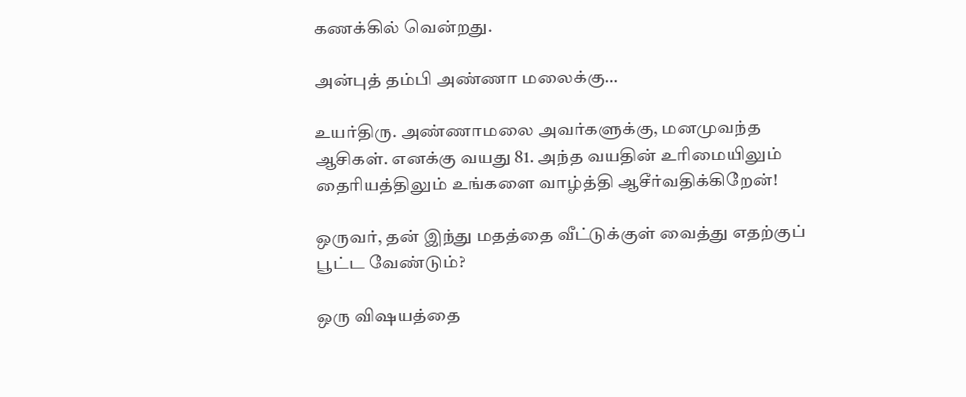கணக்கில் வென்றது.

அன்புத் தம்பி அண்ணா மலைக்கு…

உயர்திரு. அண்ணாமலை அவர்களுக்கு, மனமுவந்த ஆசிகள். எனக்கு வயது 81. அந்த வயதின் உரிமையிலும் தைரியத்திலும் உங்களை வாழ்த்தி ஆசீர்வதிக்கிறேன்!

ஒருவர், தன் இந்து மதத்தை வீட்டுக்குள் வைத்து எதற்குப் பூட்ட வேண்டும்?

ஒரு விஷயத்தை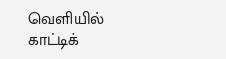வெளியில் காட்டிக்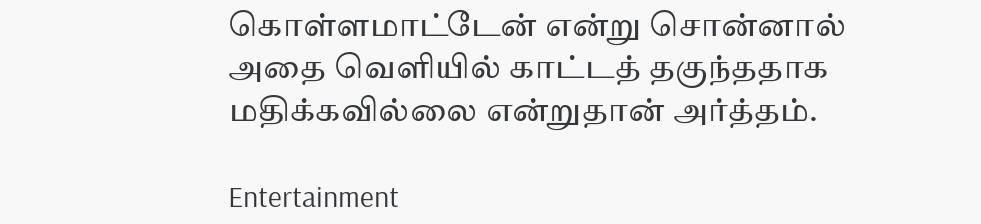கொள்ளமாட்டேன் என்று சொன்னால் அதை வெளியில் காட்டத் தகுந்ததாக மதிக்கவில்லை என்றுதான் அர்த்தம்.

Entertainment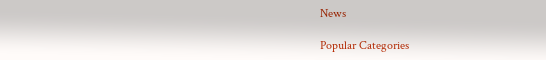News

Popular Categories